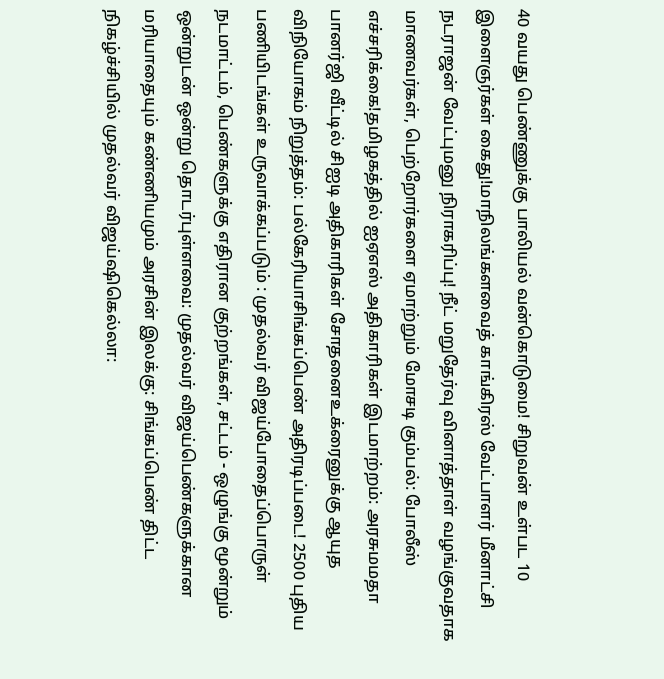40 வயது பெண்ணுக்கு பாலியல் வன்கொடுமை! சிறுவன் உள்பட 10 இளைஞர்கள் கைது!மாநிலங்களவைத் காங்கிரஸ் வேட்பாளர் மீனாட்சி நடராஜன் வேட்புமனு நிராகரிப்பு! நீட் மறுதேர்வு வினாத்தாள் வழங்குவதாக மாணவர்கள், பெற்றோர்களை ஏமாற்றும் மோசடி கும்பல்: போலீஸ் எச்சரிக்கை!தமிழகத்தில் ஐஏஎஸ் அதிகாரிகள் இடமாற்றம்: அரசுமமதா பானர்ஜி வீட்டில் சிஐடி அதிகாரிகள் சோதனைஉக்ரைனுக்கு ஆயுத விநியோகம் நிறுத்தம்: பல்கேரியாசிங்கப்பெண் அதிரடிப்படை! 2500 புதிய பணியிடங்கள் உருவாக்கப்படும் : முதல்வர் விஜய்போதைப்பொருள் நடமாட்டம், பெண்களுக்கு எதிரான குற்றங்கள், சட்டம் - ஒழுங்கு மூன்றும் ஒன்றுடன் ஒன்று தொடர்புள்ளவை: முதல்வர் விஜய்பெண்களுக்கான மரியாதையும் கண்ணியமும் அரசின் இலக்கு: சிங்கப்பெண் திட்ட நிகழ்ச்சியில் முதல்வர் விஜய்ஷிகெல்லா: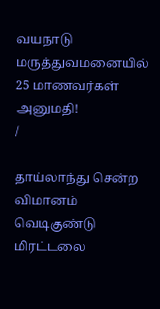வயநாடு மருத்துவமனையில் 25 மாணவர்கள் அனுமதி!
/

தாய்லாந்து சென்ற விமானம் வெடிகுண்டு மிரட்டலை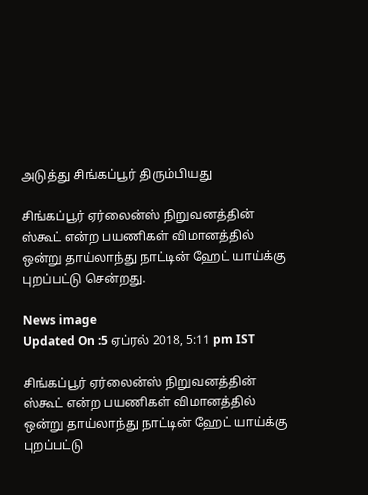அடுத்து சிங்கப்பூர் திரும்பியது

சிங்கப்பூர் ஏர்லைன்ஸ் நிறுவனத்தின் ஸ்கூட் என்ற பயணிகள் விமானத்தில் ஒன்று தாய்லாந்து நாட்டின் ஹேட் யாய்க்கு புறப்பட்டு சென்றது.

News image
Updated On :5 ஏப்ரல் 2018, 5:11 pm IST

சிங்கப்பூர் ஏர்லைன்ஸ் நிறுவனத்தின் ஸ்கூட் என்ற பயணிகள் விமானத்தில் ஒன்று தாய்லாந்து நாட்டின் ஹேட் யாய்க்கு புறப்பட்டு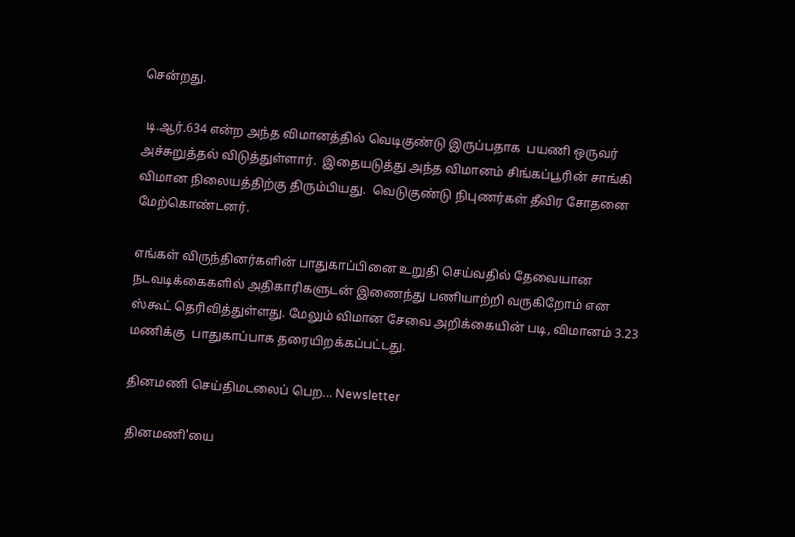சென்றது.

 டி.ஆர்.634 என்ற அந்த விமானத்தில் வெடிகுண்டு இருப்பதாக  பயணி ஒருவர் அச்சுறுத்தல் விடுத்துள்ளார்.  இதையடுத்து அந்த விமானம் சிங்கப்பூரின் சாங்கி விமான நிலையத்திற்கு திரும்பியது.  வெடுகுண்டு நிபுணர்கள் தீவிர சோதனை மேற்கொண்டனர்.

எங்கள் விருந்தினர்களின் பாதுகாப்பினை உறுதி செய்வதில் தேவையான நடவடிக்கைகளில் அதிகாரிகளுடன் இணைந்து பணியாற்றி வருகிறோம் என ஸ்கூட் தெரிவித்துள்ளது. மேலும் விமான சேவை அறிக்கையின் படி, விமானம் 3.23 மணிக்கு  பாதுகாப்பாக தரையிறக்கப்பட்டது.

தினமணி செய்திமடலைப் பெற... Newsletter

தினமணி'யை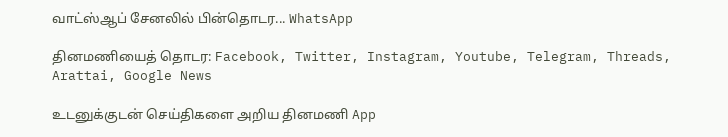வாட்ஸ்ஆப் சேனலில் பின்தொடர... WhatsApp

தினமணியைத் தொடர: Facebook, Twitter, Instagram, Youtube, Telegram, Threads, Arattai, Google News

உடனுக்குடன் செய்திகளை அறிய தினமணி App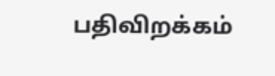பதிவிறக்கம்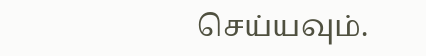செய்யவும்.